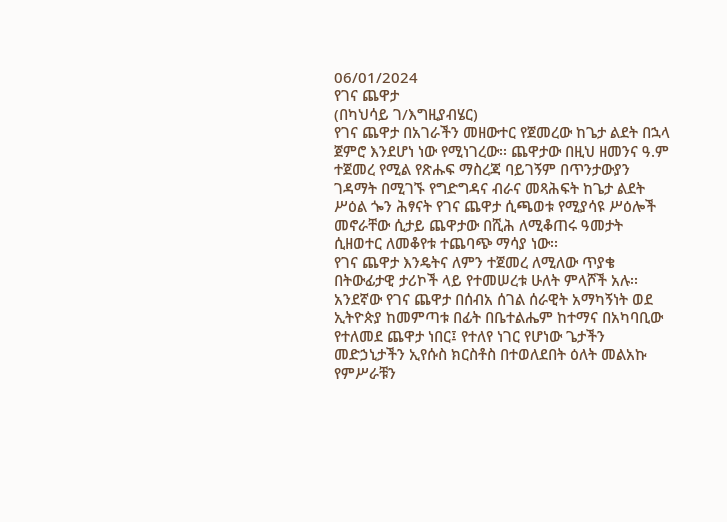06/01/2024
የገና ጨዋታ
(በካህሳይ ገ/እግዚያብሄር)
የገና ጨዋታ በአገራችን መዘውተር የጀመረው ከጌታ ልደት በኋላ ጀምሮ እንደሆነ ነው የሚነገረው፡፡ ጨዋታው በዚህ ዘመንና ዓ.ም ተጀመረ የሚል የጽሑፍ ማስረጃ ባይገኝም በጥንታውያን ገዳማት በሚገኙ የግድግዳና ብራና መጻሕፍት ከጌታ ልደት ሥዕል ጐን ሕፃናት የገና ጨዋታ ሲጫወቱ የሚያሳዩ ሥዕሎች መኖራቸው ሲታይ ጨዋታው በሺሕ ለሚቆጠሩ ዓመታት ሲዘወተር ለመቆየቱ ተጨባጭ ማሳያ ነው፡፡
የገና ጨዋታ እንዴትና ለምን ተጀመረ ለሚለው ጥያቄ በትውፊታዊ ታሪኮች ላይ የተመሠረቱ ሁለት ምላሾች አሉ፡፡ አንደኛው የገና ጨዋታ በሰብአ ሰገል ሰራዊት አማካኝነት ወደ ኢትዮጵያ ከመምጣቱ በፊት በቤተልሔም ከተማና በአካባቢው የተለመደ ጨዋታ ነበር፤ የተለየ ነገር የሆነው ጌታችን መድኃኒታችን ኢየሱስ ክርስቶስ በተወለደበት ዕለት መልአኩ የምሥራቹን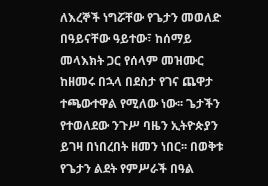ለእረኞች ነግሯቸው የጌታን መወለድ በዓይናቸው ዓይተው፣ ከሰማይ መላእክት ጋር የሰላም መዝሙር ከዘመሩ በኋላ በደስታ የገና ጨዋታ ተጫውተዋል የሚለው ነው፡፡ ጌታችን የተወለደው ንጉሥ ባዜን ኢትዮጵያን ይገዛ በነበረበት ዘመን ነበር፡፡ በወቅቱ የጌታን ልደት የምሥራች በዓል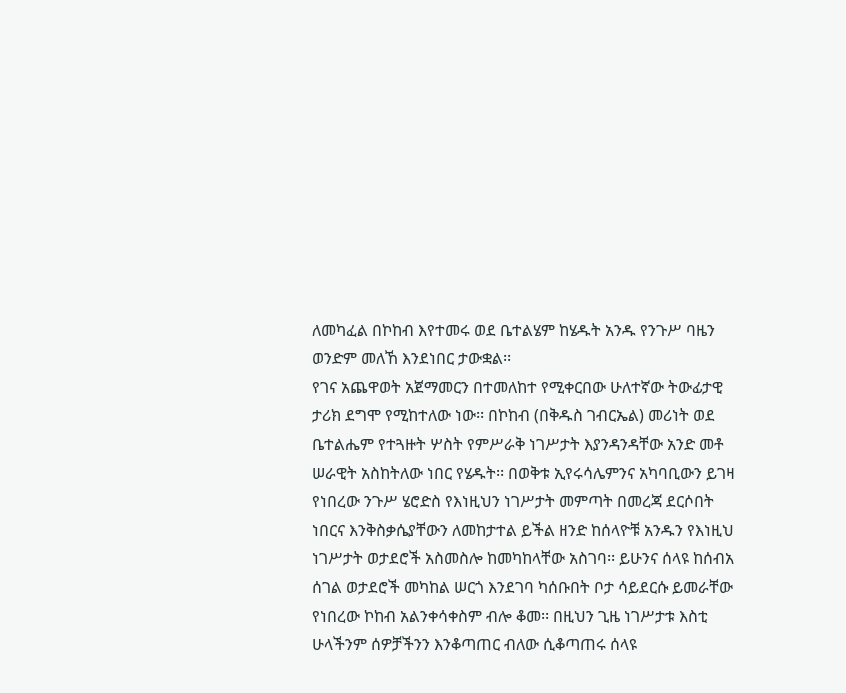ለመካፈል በኮከብ እየተመሩ ወደ ቤተልሄም ከሄዱት አንዱ የንጉሥ ባዜን ወንድም መለኸ እንደነበር ታውቋል፡፡
የገና አጨዋወት አጀማመርን በተመለከተ የሚቀርበው ሁለተኛው ትውፊታዊ ታሪክ ደግሞ የሚከተለው ነው፡፡ በኮከብ (በቅዱስ ገብርኤል) መሪነት ወደ ቤተልሔም የተጓዙት ሦስት የምሥራቅ ነገሥታት እያንዳንዳቸው አንድ መቶ ሠራዊት አስከትለው ነበር የሄዱት፡፡ በወቅቱ ኢየሩሳሌምንና አካባቢውን ይገዛ የነበረው ንጉሥ ሄሮድስ የእነዚህን ነገሥታት መምጣት በመረጃ ደርሶበት ነበርና እንቅስቃሴያቸውን ለመከታተል ይችል ዘንድ ከሰላዮቹ አንዱን የእነዚህ ነገሥታት ወታደሮች አስመስሎ ከመካከላቸው አስገባ፡፡ ይሁንና ሰላዩ ከሰብአ ሰገል ወታደሮች መካከል ሠርጎ እንደገባ ካሰቡበት ቦታ ሳይደርሱ ይመራቸው
የነበረው ኮከብ አልንቀሳቀስም ብሎ ቆመ፡፡ በዚህን ጊዜ ነገሥታቱ እስቲ ሁላችንም ሰዎቻችንን እንቆጣጠር ብለው ሲቆጣጠሩ ሰላዩ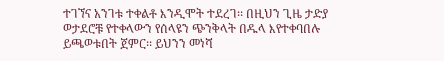ተገኘና አንገቱ ተቀልቶ እንዲሞት ተደረገ፡፡ በዚህን ጊዜ ታድያ ወታደሮቹ የተቀላውን የሰላዩን ጭንቅላት በዱላ እየተቀባበሉ ይጫወቱበት ጀምር፡፡ ይህንን መነሻ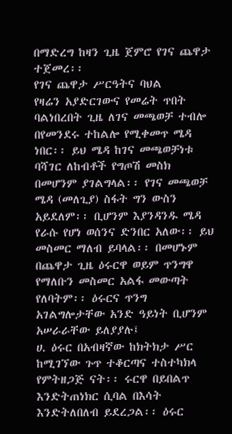በማድረግ ከዛን ጊዜ ጀምሮ የገና ጨዋታ ተጀመረ፡፡
የገና ጨዋታ ሥርዓትና ባህል
የዛሬን አያድርገውና የመሬት ጥበት ባልነበረበት ጊዜ ለገና መጫወቻ ተብሎ በየመንደሩ ተከልሎ የሚቀመጥ ሜዳ ነበር፡፡ ይህ ሜዳ ከገና መጫወቻነቱ ባሻገር ለከብቶች የግጦሽ መስክ በመሆንም ያገልግላል፡፡ የገና መጫወቻ ሜዳ (መለጊያ) ስፋት ግን ውስን አይደለም፡፡ ቢሆንም እያንዳንዱ ሜዳ የራሱ የሆነ ወሰንና ድንበር አለው፡፡ ይህ መስመር ማለብ ይባላል፡፡ በመሆኑም በጨዋታ ጊዜ ዕሩርዋ ወይም ጥንግዋ የማለቡን መስመር አልፋ መውጣት የለባትም፡፡ ዕሩርና ጥንግ አገልግሎታቸው አንድ ዓይነት ቢሆንም አሠራራቸው ይለያያሉ፤
ሀ. ዕሩር በአብዛኛው ከክትክታ ሥር ከሚገኘው ጉጥ ተቆርጣና ተስተካክላ የምትዘጋጅ ናት፡፡ ሩርዋ በይበልጥ እንድትጠነክር ሲባል በእሳት እንድትለበለብ ይደረጋል፡፡ ዕሩር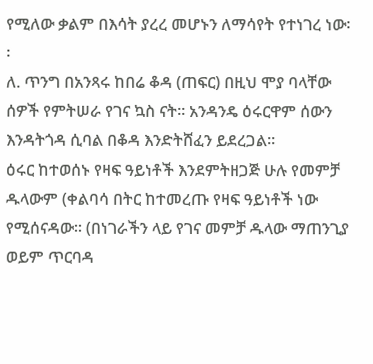የሚለው ቃልም በእሳት ያረረ መሆኑን ለማሳየት የተነገረ ነው፡፡
ለ. ጥንግ በአንጻሩ ከበሬ ቆዳ (ጠፍር) በዚህ ሞያ ባላቸው ሰዎች የምትሠራ የገና ኳስ ናት፡፡ አንዳንዴ ዕሩርዋም ሰውን
እንዳትጎዳ ሲባል በቆዳ እንድትሸፈን ይደረጋል፡፡
ዕሩር ከተወሰኑ የዛፍ ዓይነቶች እንደምትዘጋጅ ሁሉ የመምቻ ዱላውም (ቀልባሳ በትር ከተመረጡ የዛፍ ዓይነቶች ነው የሚሰናዳው፡፡ (በነገራችን ላይ የገና መምቻ ዱላው ማጠንጊያ ወይም ጥርባዳ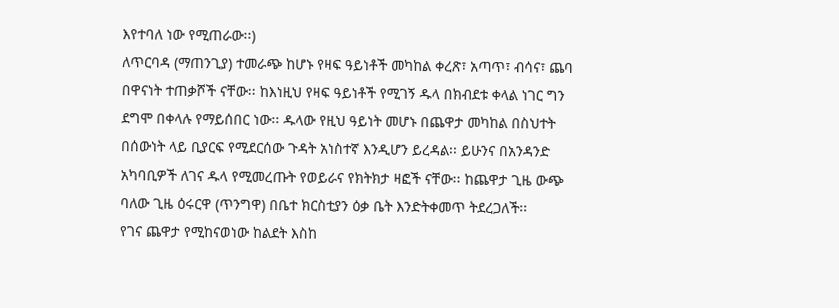እየተባለ ነው የሚጠራው፡፡)
ለጥርባዳ (ማጠንጊያ) ተመራጭ ከሆኑ የዛፍ ዓይነቶች መካከል ቀረጽ፣ አጣጥ፣ ብሳና፣ ጨባ በዋናነት ተጠቃሾች ናቸው፡፡ ከእነዚህ የዛፍ ዓይነቶች የሚገኝ ዱላ በክብደቱ ቀላል ነገር ግን ደግሞ በቀላሉ የማይሰበር ነው፡፡ ዱላው የዚህ ዓይነት መሆኑ በጨዋታ መካከል በስህተት በሰውነት ላይ ቢያርፍ የሚደርሰው ጉዳት አነስተኛ እንዲሆን ይረዳል፡፡ ይሁንና በአንዳንድ አካባቢዎች ለገና ዱላ የሚመረጡት የወይራና የክትክታ ዛፎች ናቸው፡፡ ከጨዋታ ጊዜ ውጭ ባለው ጊዜ ዕሩርዋ (ጥንግዋ) በቤተ ክርስቲያን ዕቃ ቤት እንድትቀመጥ ትደረጋለች፡፡
የገና ጨዋታ የሚከናወነው ከልደት እስከ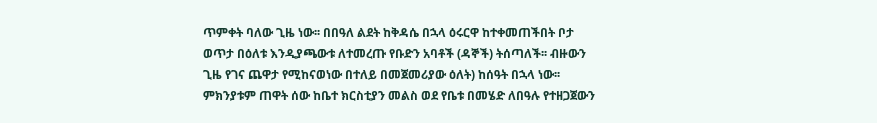ጥምቀት ባለው ጊዜ ነው፡፡ በበዓለ ልደት ከቅዳሴ በኋላ ዕሩርዋ ከተቀመጠችበት ቦታ ወጥታ በዕለቱ እንዲያጫውቱ ለተመረጡ የቡድን አባቶች (ዳኞች) ትሰጣለች፡፡ ብዙውን ጊዜ የገና ጨዋታ የሚከናወነው በተለይ በመጀመሪያው ዕለት) ከሰዓት በኋላ ነው፡፡ ምክንያቱም ጠዋት ሰው ከቤተ ክርስቲያን መልስ ወደ የቤቱ በመሄድ ለበዓሉ የተዘጋጀውን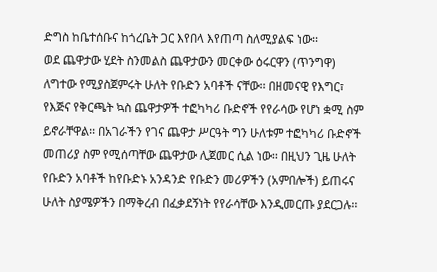ድግስ ከቤተሰቡና ከጎረቤት ጋር እየበላ እየጠጣ ስለሚያልፍ ነው፡፡
ወደ ጨዋታው ሂደት ስንመልስ ጨዋታውን መርቀው ዕሩርዋን (ጥንግዋ) ለግተው የሚያስጀምሩት ሁለት የቡድን አባቶች ናቸው፡፡ በዘመናዊ የእግር፣ የእጅና የቅርጫት ኳስ ጨዋታዎች ተፎካካሪ ቡድኖች የየራሳው የሆነ ቋሚ ስም ይኖራቸዋል፡፡ በአገራችን የገና ጨዋታ ሥርዓት ግን ሁለቱም ተፎካካሪ ቡድኖች መጠሪያ ስም የሚሰጣቸው ጨዋታው ሊጀመር ሲል ነው፡፡ በዚህን ጊዜ ሁለት የቡድን አባቶች ከየቡድኑ አንዳንድ የቡድን መሪዎችን (አምበሎች) ይጠሩና ሁለት ስያሜዎችን በማቅረብ በፈቃደኝነት የየራሳቸው እንዲመርጡ ያደርጋሉ፡፡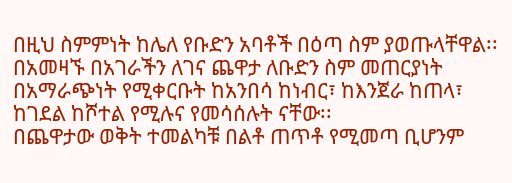በዚህ ስምምነት ከሌለ የቡድን አባቶች በዕጣ ስም ያወጡላቸዋል፡፡ በአመዛኙ በአገራችን ለገና ጨዋታ ለቡድን ስም መጠርያነት በአማራጭነት የሚቀርቡት ከአንበሳ ከነብር፣ ከእንጀራ ከጠላ፣ ከገደል ከሾተል የሚሉና የመሳሰሉት ናቸው፡፡
በጨዋታው ወቅት ተመልካቹ በልቶ ጠጥቶ የሚመጣ ቢሆንም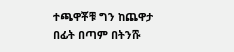ተጫዋቾቹ ግን ከጨዋታ በፊት በጣም በትንሹ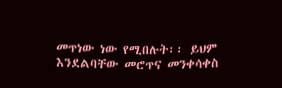መጥነው ነው የሚበሉት፡፡ ይህም እንደልባቸው መሮጥና መንቀሳቀስ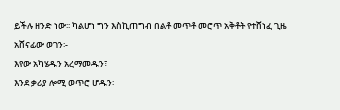ይችሉ ዘንድ ነው፡፡ ካልሆነ ግን እስኪጠግብ በልቶ መጥቶ መሮጥ አቅቶት የተሸነፈ ጊዜ አሸናፊው ወገን፡-
እየው አካሄዱን አረማመዱን፣
እንደ ቃሪያ ሎሚ ወጥሮ ሆዱን፡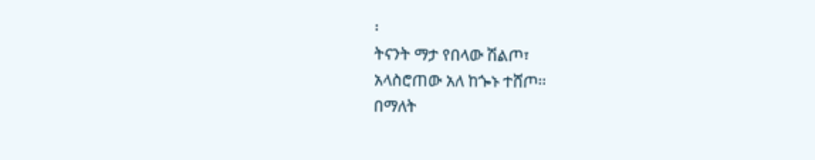፡
ትናንት ማታ የበላው ሽልጦ፣
አላስሮጠው አለ ከጐኑ ተሸጦ፡፡
በማለት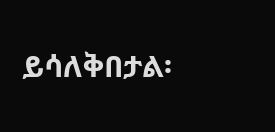ይሳለቅበታል፡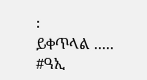፡
ይቀጥላል .....
#ዓኢ